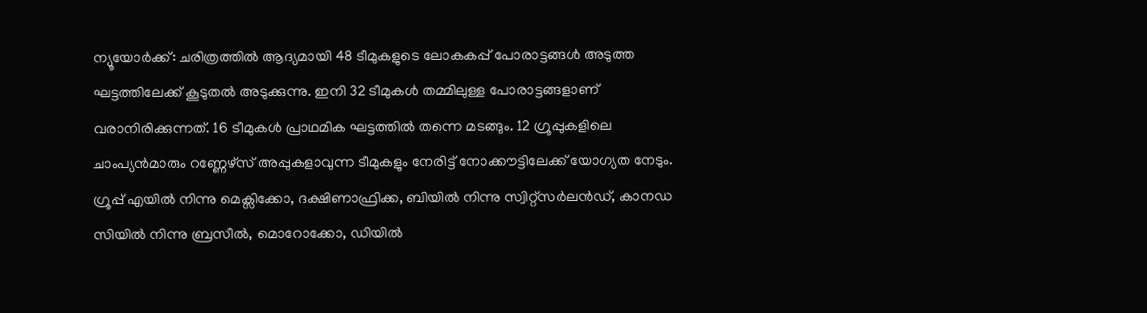ന്യൂയോർക്ക്: ചരിത്രത്തിൽ ആദ്യമായി 48 ടീമുകളുടെ ലോകകപ്പ് പോരാട്ടങ്ങൾ അടുത്ത ഘട്ടത്തിലേക്ക് കൂടുതൽ അടുക്കുന്നു. ഇനി 32 ടീമുകൾ തമ്മിലുള്ള പോരാട്ടങ്ങളാണ് വരാനിരിക്കുന്നത്. 16 ടീമുകൾ പ്രാഥമിക ഘട്ടത്തിൽ തന്നെ മടങ്ങും. 12 ഗ്രൂപ്പുകളിലെ ചാംപ്യൻമാരും റണ്ണേഴ്സ് അപ്പുകളാവുന്ന ടീമുകളും നേരിട്ട് നോക്കൗട്ടിലേക്ക് യോഗ്യത നേടും.
ഗ്രൂപ്പ് എയിൽ നിന്നു മെക്സിക്കോ, ദക്ഷിണാഫ്രിക്ക, ബിയിൽ നിന്നു സ്വിറ്റ്സർലൻഡ്, കാനഡ സിയിൽ നിന്നു ബ്രസീൽ, മൊറോക്കോ, ഡിയിൽ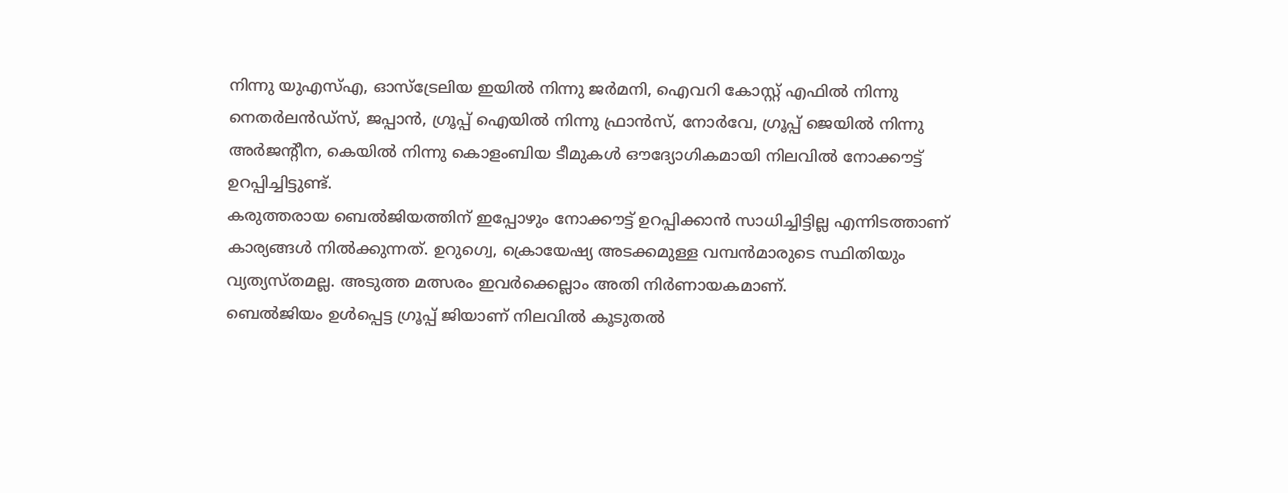നിന്നു യുഎസ്എ, ഓസ്ട്രേലിയ ഇയിൽ നിന്നു ജർമനി, ഐവറി കോസ്റ്റ് എഫിൽ നിന്നു നെതർലൻഡ്സ്, ജപ്പാൻ, ഗ്രൂപ്പ് ഐയിൽ നിന്നു ഫ്രാൻസ്, നോർവേ, ഗ്രൂപ്പ് ജെയിൽ നിന്നു അർജന്റീന, കെയിൽ നിന്നു കൊളംബിയ ടീമുകൾ ഔദ്യോഗികമായി നിലവിൽ നോക്കൗട്ട് ഉറപ്പിച്ചിട്ടുണ്ട്.
കരുത്തരായ ബെൽജിയത്തിന് ഇപ്പോഴും നോക്കൗട്ട് ഉറപ്പിക്കാൻ സാധിച്ചിട്ടില്ല എന്നിടത്താണ് കാര്യങ്ങൾ നിൽക്കുന്നത്. ഉറുഗ്വെ, ക്രൊയേഷ്യ അടക്കമുള്ള വമ്പൻമാരുടെ സ്ഥിതിയും വ്യത്യസ്തമല്ല. അടുത്ത മത്സരം ഇവർക്കെല്ലാം അതി നിർണായകമാണ്.
ബെൽജിയം ഉൾപ്പെട്ട ഗ്രൂപ്പ് ജിയാണ് നിലവിൽ കൂടുതൽ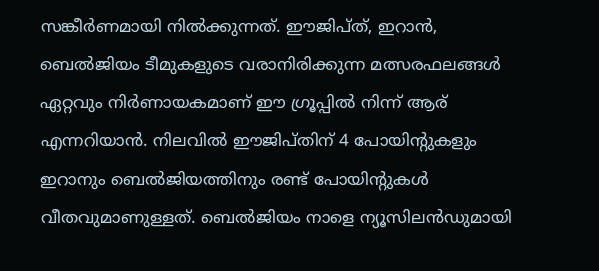സങ്കീർണമായി നിൽക്കുന്നത്. ഈജിപ്ത്, ഇറാൻ, ബെൽജിയം ടീമുകളുടെ വരാനിരിക്കുന്ന മത്സരഫലങ്ങൾ ഏറ്റവും നിർണായകമാണ് ഈ ഗ്രൂപ്പിൽ നിന്ന് ആര് എന്നറിയാൻ. നിലവിൽ ഈജിപ്തിന് 4 പോയിന്റുകളും ഇറാനും ബെൽജിയത്തിനും രണ്ട് പോയിന്റുകൾ വീതവുമാണുള്ളത്. ബെൽജിയം നാളെ ന്യൂസിലൻഡുമായി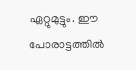ഏറ്റുമുട്ടും. ഈ പോരാട്ടത്തിൽ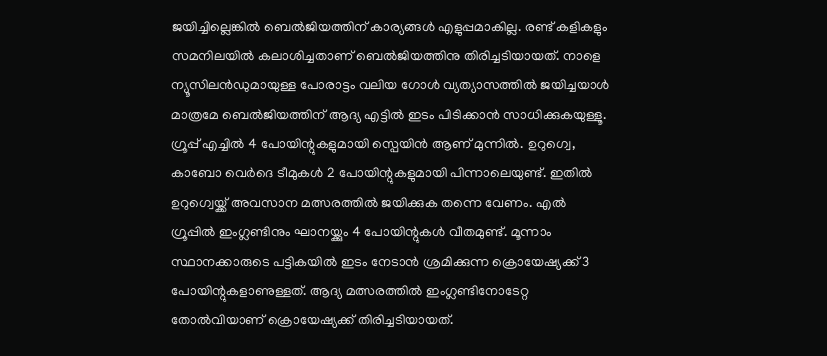ജയിച്ചില്ലെങ്കിൽ ബെൽജിയത്തിന് കാര്യങ്ങൾ എളുപ്പമാകില്ല. രണ്ട് കളികളും സമനിലയിൽ കലാശിച്ചതാണ് ബെൽജിയത്തിനു തിരിച്ചടിയായത്. നാളെ ന്യൂസിലൻഡുമായുള്ള പോരാട്ടം വലിയ ഗോൾ വ്യത്യാസത്തിൽ ജയിച്ചയാൾ മാത്രമേ ബെൽജിയത്തിന് ആദ്യ എട്ടിൽ ഇടം പിടിക്കാൻ സാധിക്കുകയുള്ളൂ.
ഗ്രൂപ്പ് എച്ചിൽ 4 പോയിന്റുകളുമായി സ്പെയിൻ ആണ് മുന്നിൽ. ഉറുഗ്വെ, കാബോ വെർദെ ടീമുകൾ 2 പോയിന്റുകളുമായി പിന്നാലെയുണ്ട്. ഇതിൽ ഉറുഗ്വെയ്ക്ക് അവസാന മത്സരത്തിൽ ജയിക്കുക തന്നെ വേണം. എൽ ഗ്രൂപ്പിൽ ഇംഗ്ലണ്ടിനും ഘാനയ്ക്കും 4 പോയിന്റുകൾ വീതമുണ്ട്. മൂന്നാം സ്ഥാനക്കാരുടെ പട്ടികയിൽ ഇടം നേടാൻ ശ്രമിക്കുന്ന ക്രൊയേഷ്യക്ക് 3 പോയിന്റുകളാണുള്ളത്. ആദ്യ മത്സരത്തിൽ ഇംഗ്ലണ്ടിനോടേറ്റ തോൽവിയാണ് ക്രൊയേഷ്യക്ക് തിരിച്ചടിയായത്.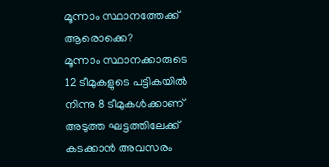മൂന്നാം സ്ഥാനത്തേക്ക് ആരൊക്കെ?
മൂന്നാം സ്ഥാനക്കാരുടെ 12 ടീമുകളുടെ പട്ടികയിൽ നിന്നു 8 ടീമുകൾക്കാണ് അടുത്ത ഘട്ടത്തിലേക്ക് കടക്കാൻ അവസരം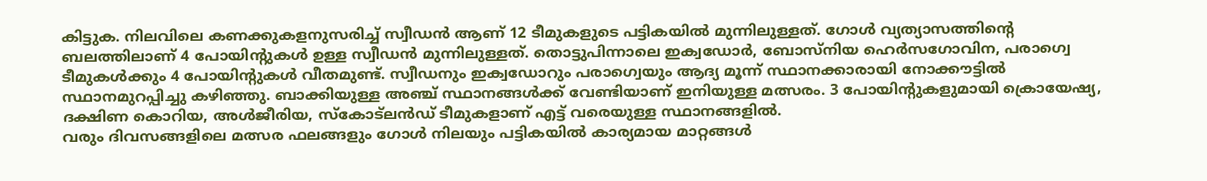കിട്ടുക. നിലവിലെ കണക്കുകളനുസരിച്ച് സ്വീഡൻ ആണ് 12 ടീമുകളുടെ പട്ടികയിൽ മുന്നിലുള്ളത്. ഗോൾ വ്യത്യാസത്തിന്റെ ബലത്തിലാണ് 4 പോയിന്റുകൾ ഉള്ള സ്വീഡൻ മുന്നിലുള്ളത്. തൊട്ടുപിന്നാലെ ഇക്വഡോർ, ബോസ്നിയ ഹെർസഗോവിന, പരാഗ്വെ ടീമുകൾക്കും 4 പോയിന്റുകൾ വീതമുണ്ട്. സ്വീഡനും ഇക്വഡോറും പരാഗ്വെയും ആദ്യ മൂന്ന് സ്ഥാനക്കാരായി നോക്കൗട്ടിൽ സ്ഥാനമുറപ്പിച്ചു കഴിഞ്ഞു. ബാക്കിയുള്ള അഞ്ച് സ്ഥാനങ്ങൾക്ക് വേണ്ടിയാണ് ഇനിയുള്ള മത്സരം. 3 പോയിന്റുകളുമായി ക്രൊയേഷ്യ, ദക്ഷിണ കൊറിയ, അൾജീരിയ, സ്കോട്ലൻഡ് ടീമുകളാണ് എട്ട് വരെയുള്ള സ്ഥാനങ്ങളിൽ.
വരും ദിവസങ്ങളിലെ മത്സര ഫലങ്ങളും ഗോൾ നിലയും പട്ടികയിൽ കാര്യമായ മാറ്റങ്ങൾ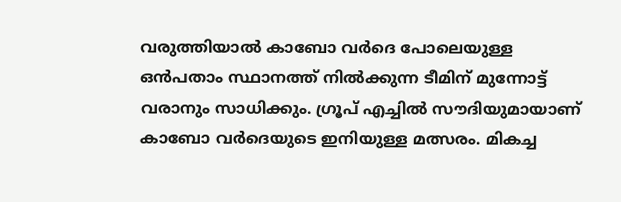വരുത്തിയാൽ കാബോ വർദെ പോലെയുള്ള ഒൻപതാം സ്ഥാനത്ത് നിൽക്കുന്ന ടീമിന് മുന്നോട്ട് വരാനും സാധിക്കും. ഗ്രൂപ് എച്ചിൽ സൗദിയുമായാണ് കാബോ വർദെയുടെ ഇനിയുള്ള മത്സരം. മികച്ച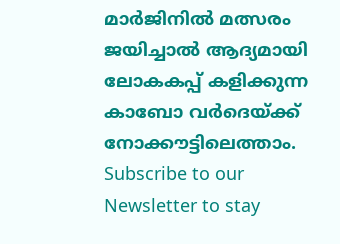മാർജിനിൽ മത്സരം ജയിച്ചാൽ ആദ്യമായി ലോകകപ്പ് കളിക്കുന്ന കാബോ വർദെയ്ക്ക് നോക്കൗട്ടിലെത്താം.
Subscribe to our Newsletter to stay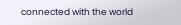connected with the world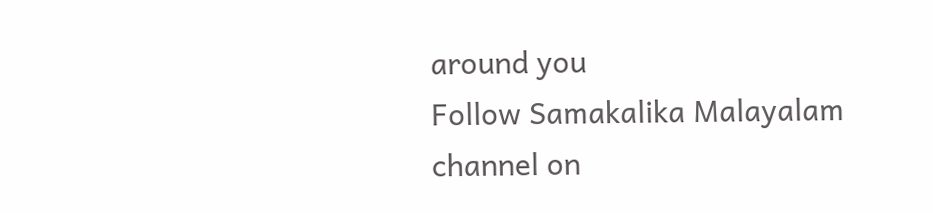around you
Follow Samakalika Malayalam channel on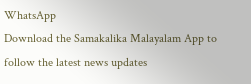WhatsApp
Download the Samakalika Malayalam App to follow the latest news updates